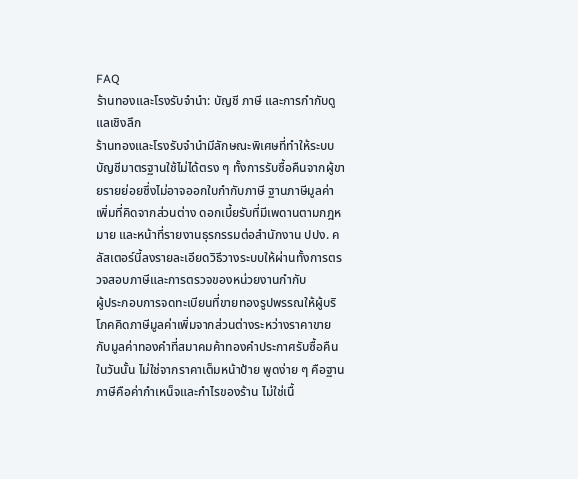FAQ
ร้านทองและโรงรับจำนำ: บัญชี ภาษี และการกำกับดูแลเชิงลึก
ร้านทองและโรงรับจำนำมีลักษณะพิเศษที่ทำให้ระบบบัญชีมาตรฐานใช้ไม่ได้ตรง ๆ ทั้งการรับซื้อคืนจากผู้ขายรายย่อยซึ่งไม่อาจออกใบกำกับภาษี ฐานภาษีมูลค่าเพิ่มที่คิดจากส่วนต่าง ดอกเบี้ยรับที่มีเพดานตามกฎหมาย และหน้าที่รายงานธุรกรรมต่อสำนักงาน ปปง. คลัสเตอร์นี้ลงรายละเอียดวิธีวางระบบให้ผ่านทั้งการตรวจสอบภาษีและการตรวจของหน่วยงานกำกับ
ผู้ประกอบการจดทะเบียนที่ขายทองรูปพรรณให้ผู้บริโภคคิดภาษีมูลค่าเพิ่มจากส่วนต่างระหว่างราคาขายกับมูลค่าทองคำที่สมาคมค้าทองคำประกาศรับซื้อคืนในวันนั้น ไม่ใช่จากราคาเต็มหน้าป้าย พูดง่าย ๆ คือฐานภาษีคือค่ากำเหน็จและกำไรของร้าน ไม่ใช่เนื้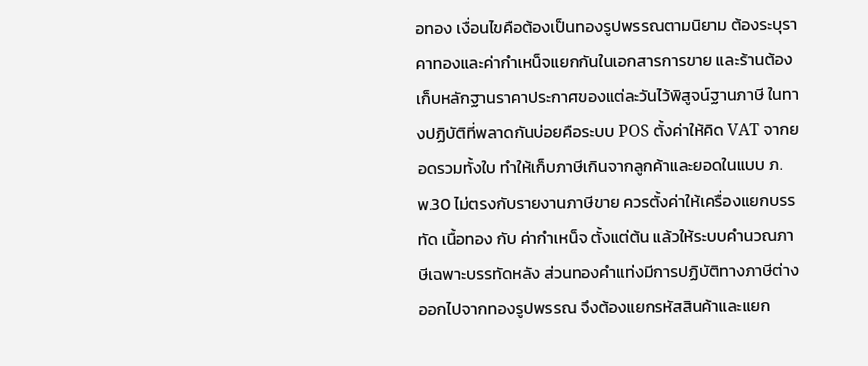อทอง เงื่อนไขคือต้องเป็นทองรูปพรรณตามนิยาม ต้องระบุราคาทองและค่ากำเหน็จแยกกันในเอกสารการขาย และร้านต้องเก็บหลักฐานราคาประกาศของแต่ละวันไว้พิสูจน์ฐานภาษี ในทางปฏิบัติที่พลาดกันบ่อยคือระบบ POS ตั้งค่าให้คิด VAT จากยอดรวมทั้งใบ ทำให้เก็บภาษีเกินจากลูกค้าและยอดในแบบ ภ.พ.30 ไม่ตรงกับรายงานภาษีขาย ควรตั้งค่าให้เครื่องแยกบรรทัด เนื้อทอง กับ ค่ากำเหน็จ ตั้งแต่ต้น แล้วให้ระบบคำนวณภาษีเฉพาะบรรทัดหลัง ส่วนทองคำแท่งมีการปฏิบัติทางภาษีต่างออกไปจากทองรูปพรรณ จึงต้องแยกรหัสสินค้าและแยก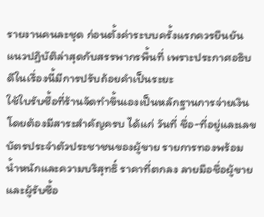รายงานคนละชุด ก่อนตั้งค่าระบบครั้งแรกควรยืนยันแนวปฏิบัติล่าสุดกับสรรพากรพื้นที่ เพราะประกาศอธิบดีในเรื่องนี้มีการปรับถ้อยคำเป็นระยะ
ใช้ใบรับซื้อที่ร้านจัดทำขึ้นเองเป็นหลักฐานการจ่ายเงิน โดยต้องมีสาระสำคัญครบ ได้แก่ วันที่ ชื่อ-ที่อยู่และเลขบัตรประจำตัวประชาชนของผู้ขาย รายการทองพร้อมน้ำหนักและความบริสุทธิ์ ราคาที่ตกลง ลายมือชื่อผู้ขายและผู้รับซื้อ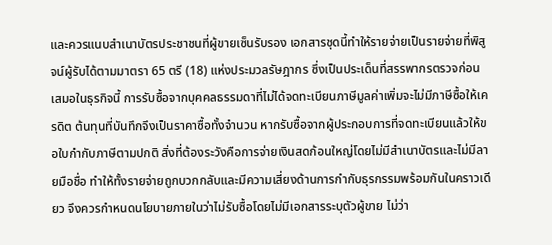และควรแนบสำเนาบัตรประชาชนที่ผู้ขายเซ็นรับรอง เอกสารชุดนี้ทำให้รายจ่ายเป็นรายจ่ายที่พิสูจน์ผู้รับได้ตามมาตรา 65 ตรี (18) แห่งประมวลรัษฎากร ซึ่งเป็นประเด็นที่สรรพากรตรวจก่อนเสมอในธุรกิจนี้ การรับซื้อจากบุคคลธรรมดาที่ไม่ได้จดทะเบียนภาษีมูลค่าเพิ่มจะไม่มีภาษีซื้อให้เครดิต ต้นทุนที่บันทึกจึงเป็นราคาซื้อทั้งจำนวน หากรับซื้อจากผู้ประกอบการที่จดทะเบียนแล้วให้ขอใบกำกับภาษีตามปกติ สิ่งที่ต้องระวังคือการจ่ายเงินสดก้อนใหญ่โดยไม่มีสำเนาบัตรและไม่มีลายมือชื่อ ทำให้ทั้งรายจ่ายถูกบวกกลับและมีความเสี่ยงด้านการกำกับธุรกรรมพร้อมกันในคราวเดียว จึงควรกำหนดนโยบายภายในว่าไม่รับซื้อโดยไม่มีเอกสารระบุตัวผู้ขาย ไม่ว่า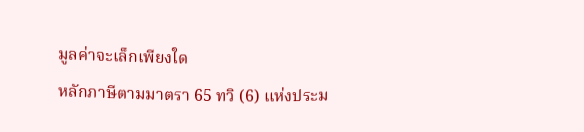มูลค่าจะเล็กเพียงใด
หลักภาษีตามมาตรา 65 ทวิ (6) แห่งประม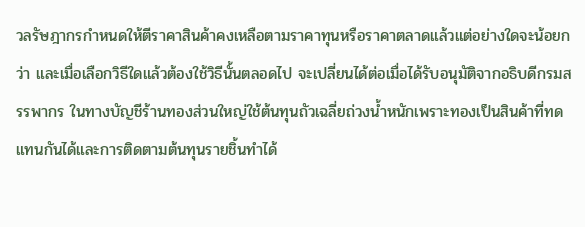วลรัษฎากรกำหนดให้ตีราคาสินค้าคงเหลือตามราคาทุนหรือราคาตลาดแล้วแต่อย่างใดจะน้อยกว่า และเมื่อเลือกวิธีใดแล้วต้องใช้วิธีนั้นตลอดไป จะเปลี่ยนได้ต่อเมื่อได้รับอนุมัติจากอธิบดีกรมสรรพากร ในทางบัญชีร้านทองส่วนใหญ่ใช้ต้นทุนถัวเฉลี่ยถ่วงน้ำหนักเพราะทองเป็นสินค้าที่ทดแทนกันได้และการติดตามต้นทุนรายชิ้นทำได้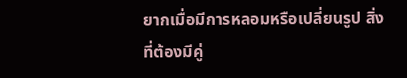ยากเมื่อมีการหลอมหรือเปลี่ยนรูป สิ่งที่ต้องมีคู่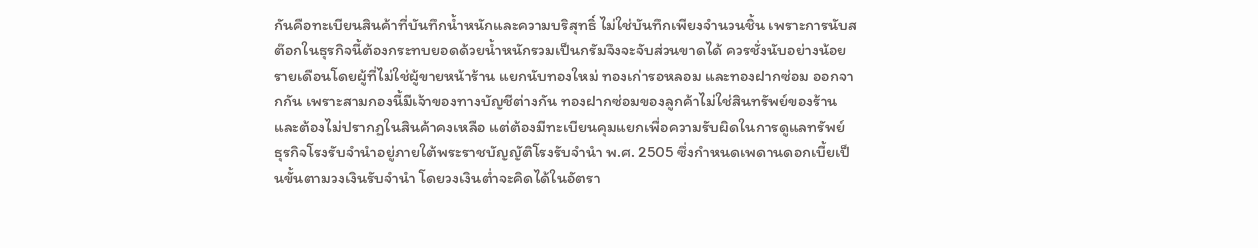กันคือทะเบียนสินค้าที่บันทึกน้ำหนักและความบริสุทธิ์ ไม่ใช่บันทึกเพียงจำนวนชิ้น เพราะการนับสต๊อกในธุรกิจนี้ต้องกระทบยอดด้วยน้ำหนักรวมเป็นกรัมจึงจะจับส่วนขาดได้ ควรชั่งนับอย่างน้อยรายเดือนโดยผู้ที่ไม่ใช่ผู้ขายหน้าร้าน แยกนับทองใหม่ ทองเก่ารอหลอม และทองฝากซ่อม ออกจากกัน เพราะสามกองนี้มีเจ้าของทางบัญชีต่างกัน ทองฝากซ่อมของลูกค้าไม่ใช่สินทรัพย์ของร้านและต้องไม่ปรากฏในสินค้าคงเหลือ แต่ต้องมีทะเบียนคุมแยกเพื่อความรับผิดในการดูแลทรัพย์
ธุรกิจโรงรับจำนำอยู่ภายใต้พระราชบัญญัติโรงรับจำนำ พ.ศ. 2505 ซึ่งกำหนดเพดานดอกเบี้ยเป็นขั้นตามวงเงินรับจำนำ โดยวงเงินต่ำจะคิดได้ในอัตรา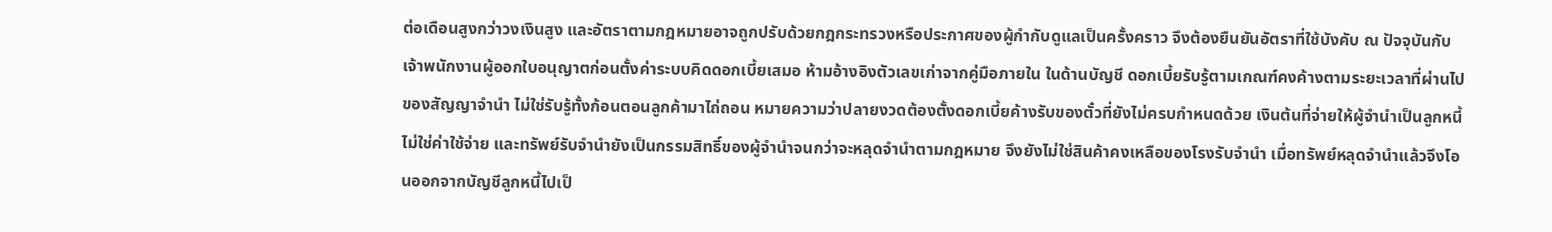ต่อเดือนสูงกว่าวงเงินสูง และอัตราตามกฎหมายอาจถูกปรับด้วยกฎกระทรวงหรือประกาศของผู้กำกับดูแลเป็นครั้งคราว จึงต้องยืนยันอัตราที่ใช้บังคับ ณ ปัจจุบันกับเจ้าพนักงานผู้ออกใบอนุญาตก่อนตั้งค่าระบบคิดดอกเบี้ยเสมอ ห้ามอ้างอิงตัวเลขเก่าจากคู่มือภายใน ในด้านบัญชี ดอกเบี้ยรับรู้ตามเกณฑ์คงค้างตามระยะเวลาที่ผ่านไปของสัญญาจำนำ ไม่ใช่รับรู้ทั้งก้อนตอนลูกค้ามาไถ่ถอน หมายความว่าปลายงวดต้องตั้งดอกเบี้ยค้างรับของตั๋วที่ยังไม่ครบกำหนดด้วย เงินต้นที่จ่ายให้ผู้จำนำเป็นลูกหนี้ ไม่ใช่ค่าใช้จ่าย และทรัพย์รับจำนำยังเป็นกรรมสิทธิ์ของผู้จำนำจนกว่าจะหลุดจำนำตามกฎหมาย จึงยังไม่ใช่สินค้าคงเหลือของโรงรับจำนำ เมื่อทรัพย์หลุดจำนำแล้วจึงโอนออกจากบัญชีลูกหนี้ไปเป็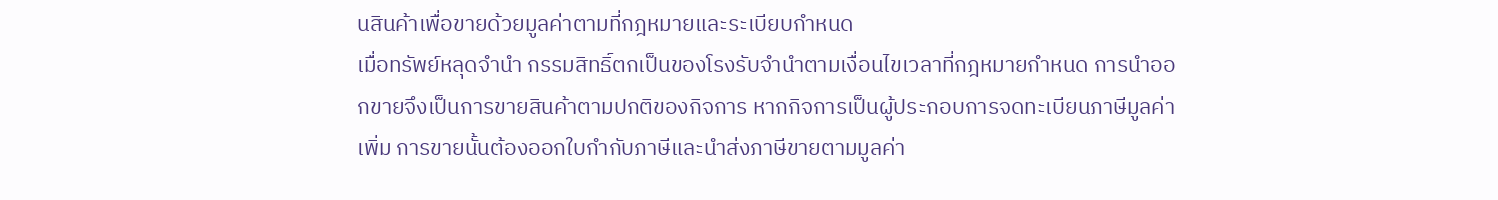นสินค้าเพื่อขายด้วยมูลค่าตามที่กฎหมายและระเบียบกำหนด
เมื่อทรัพย์หลุดจำนำ กรรมสิทธิ์ตกเป็นของโรงรับจำนำตามเงื่อนไขเวลาที่กฎหมายกำหนด การนำออกขายจึงเป็นการขายสินค้าตามปกติของกิจการ หากกิจการเป็นผู้ประกอบการจดทะเบียนภาษีมูลค่าเพิ่ม การขายนั้นต้องออกใบกำกับภาษีและนำส่งภาษีขายตามมูลค่า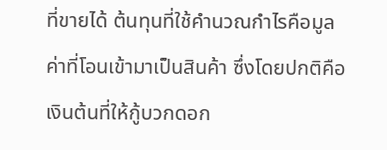ที่ขายได้ ต้นทุนที่ใช้คำนวณกำไรคือมูลค่าที่โอนเข้ามาเป็นสินค้า ซึ่งโดยปกติคือเงินต้นที่ให้กู้บวกดอก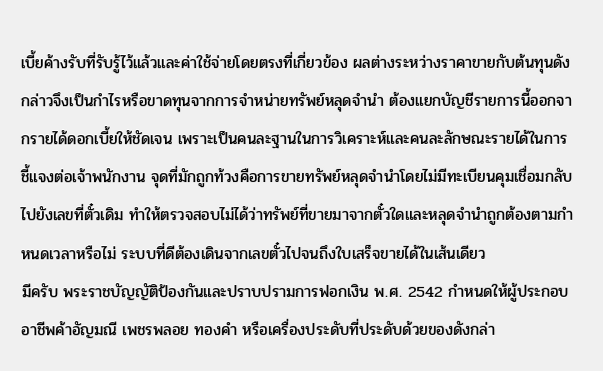เบี้ยค้างรับที่รับรู้ไว้แล้วและค่าใช้จ่ายโดยตรงที่เกี่ยวข้อง ผลต่างระหว่างราคาขายกับต้นทุนดังกล่าวจึงเป็นกำไรหรือขาดทุนจากการจำหน่ายทรัพย์หลุดจำนำ ต้องแยกบัญชีรายการนี้ออกจากรายได้ดอกเบี้ยให้ชัดเจน เพราะเป็นคนละฐานในการวิเคราะห์และคนละลักษณะรายได้ในการชี้แจงต่อเจ้าพนักงาน จุดที่มักถูกท้วงคือการขายทรัพย์หลุดจำนำโดยไม่มีทะเบียนคุมเชื่อมกลับไปยังเลขที่ตั๋วเดิม ทำให้ตรวจสอบไม่ได้ว่าทรัพย์ที่ขายมาจากตั๋วใดและหลุดจำนำถูกต้องตามกำหนดเวลาหรือไม่ ระบบที่ดีต้องเดินจากเลขตั๋วไปจนถึงใบเสร็จขายได้ในเส้นเดียว
มีครับ พระราชบัญญัติป้องกันและปราบปรามการฟอกเงิน พ.ศ. 2542 กำหนดให้ผู้ประกอบอาชีพค้าอัญมณี เพชรพลอย ทองคำ หรือเครื่องประดับที่ประดับด้วยของดังกล่า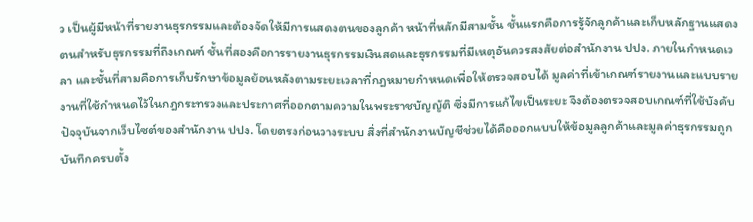ว เป็นผู้มีหน้าที่รายงานธุรกรรมและต้องจัดให้มีการแสดงตนของลูกค้า หน้าที่หลักมีสามชั้น ชั้นแรกคือการรู้จักลูกค้าและเก็บหลักฐานแสดงตนสำหรับธุรกรรมที่ถึงเกณฑ์ ชั้นที่สองคือการรายงานธุรกรรมเงินสดและธุรกรรมที่มีเหตุอันควรสงสัยต่อสำนักงาน ปปง. ภายในกำหนดเวลา และชั้นที่สามคือการเก็บรักษาข้อมูลย้อนหลังตามระยะเวลาที่กฎหมายกำหนดเพื่อให้ตรวจสอบได้ มูลค่าที่เข้าเกณฑ์รายงานและแบบรายงานที่ใช้กำหนดไว้ในกฎกระทรวงและประกาศที่ออกตามความในพระราชบัญญัติ ซึ่งมีการแก้ไขเป็นระยะ จึงต้องตรวจสอบเกณฑ์ที่ใช้บังคับปัจจุบันจากเว็บไซต์ของสำนักงาน ปปง. โดยตรงก่อนวางระบบ สิ่งที่สำนักงานบัญชีช่วยได้คือออกแบบให้ข้อมูลลูกค้าและมูลค่าธุรกรรมถูกบันทึกครบตั้ง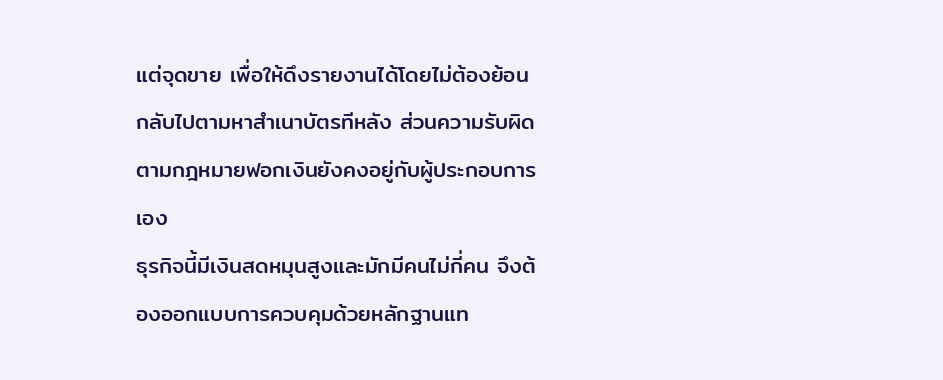แต่จุดขาย เพื่อให้ดึงรายงานได้โดยไม่ต้องย้อนกลับไปตามหาสำเนาบัตรทีหลัง ส่วนความรับผิดตามกฎหมายฟอกเงินยังคงอยู่กับผู้ประกอบการเอง
ธุรกิจนี้มีเงินสดหมุนสูงและมักมีคนไม่กี่คน จึงต้องออกแบบการควบคุมด้วยหลักฐานแท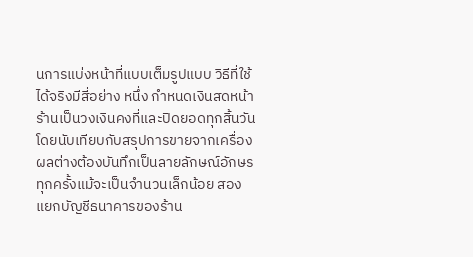นการแบ่งหน้าที่แบบเต็มรูปแบบ วิธีที่ใช้ได้จริงมีสี่อย่าง หนึ่ง กำหนดเงินสดหน้าร้านเป็นวงเงินคงที่และปิดยอดทุกสิ้นวันโดยนับเทียบกับสรุปการขายจากเครื่อง ผลต่างต้องบันทึกเป็นลายลักษณ์อักษรทุกครั้งแม้จะเป็นจำนวนเล็กน้อย สอง แยกบัญชีธนาคารของร้าน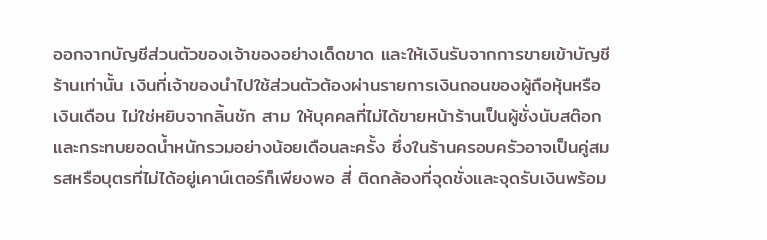ออกจากบัญชีส่วนตัวของเจ้าของอย่างเด็ดขาด และให้เงินรับจากการขายเข้าบัญชีร้านเท่านั้น เงินที่เจ้าของนำไปใช้ส่วนตัวต้องผ่านรายการเงินถอนของผู้ถือหุ้นหรือเงินเดือน ไม่ใช่หยิบจากลิ้นชัก สาม ให้บุคคลที่ไม่ได้ขายหน้าร้านเป็นผู้ชั่งนับสต๊อกและกระทบยอดน้ำหนักรวมอย่างน้อยเดือนละครั้ง ซึ่งในร้านครอบครัวอาจเป็นคู่สมรสหรือบุตรที่ไม่ได้อยู่เคาน์เตอร์ก็เพียงพอ สี่ ติดกล้องที่จุดชั่งและจุดรับเงินพร้อม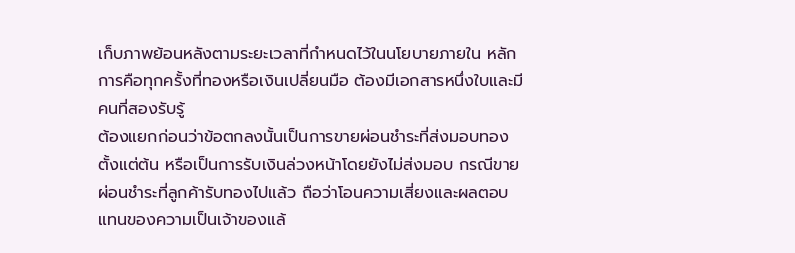เก็บภาพย้อนหลังตามระยะเวลาที่กำหนดไว้ในนโยบายภายใน หลักการคือทุกครั้งที่ทองหรือเงินเปลี่ยนมือ ต้องมีเอกสารหนึ่งใบและมีคนที่สองรับรู้
ต้องแยกก่อนว่าข้อตกลงนั้นเป็นการขายผ่อนชำระที่ส่งมอบทองตั้งแต่ต้น หรือเป็นการรับเงินล่วงหน้าโดยยังไม่ส่งมอบ กรณีขายผ่อนชำระที่ลูกค้ารับทองไปแล้ว ถือว่าโอนความเสี่ยงและผลตอบแทนของความเป็นเจ้าของแล้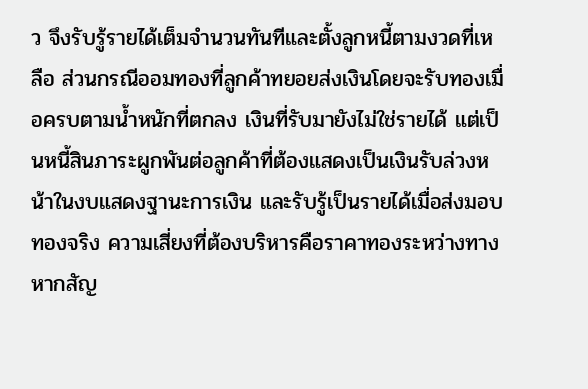ว จึงรับรู้รายได้เต็มจำนวนทันทีและตั้งลูกหนี้ตามงวดที่เหลือ ส่วนกรณีออมทองที่ลูกค้าทยอยส่งเงินโดยจะรับทองเมื่อครบตามน้ำหนักที่ตกลง เงินที่รับมายังไม่ใช่รายได้ แต่เป็นหนี้สินภาระผูกพันต่อลูกค้าที่ต้องแสดงเป็นเงินรับล่วงหน้าในงบแสดงฐานะการเงิน และรับรู้เป็นรายได้เมื่อส่งมอบทองจริง ความเสี่ยงที่ต้องบริหารคือราคาทองระหว่างทาง หากสัญ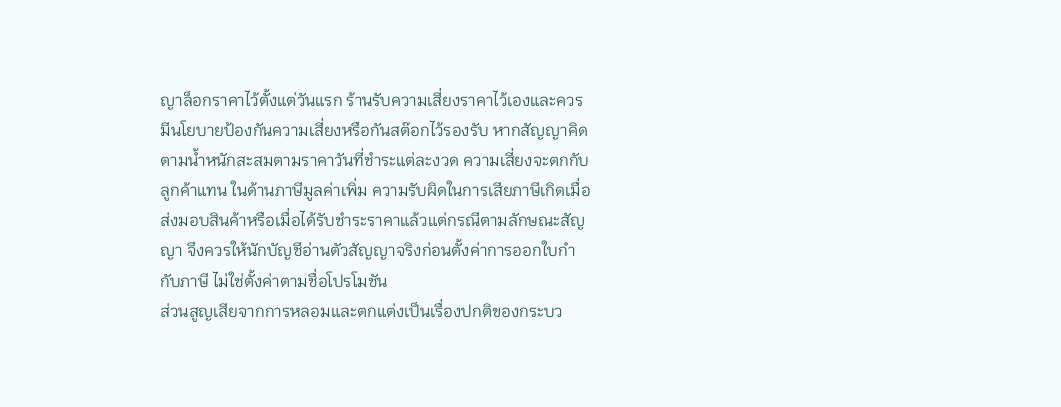ญาล็อกราคาไว้ตั้งแต่วันแรก ร้านรับความเสี่ยงราคาไว้เองและควรมีนโยบายป้องกันความเสี่ยงหรือกันสต๊อกไว้รองรับ หากสัญญาคิดตามน้ำหนักสะสมตามราคาวันที่ชำระแต่ละงวด ความเสี่ยงจะตกกับลูกค้าแทน ในด้านภาษีมูลค่าเพิ่ม ความรับผิดในการเสียภาษีเกิดเมื่อส่งมอบสินค้าหรือเมื่อได้รับชำระราคาแล้วแต่กรณีตามลักษณะสัญญา จึงควรให้นักบัญชีอ่านตัวสัญญาจริงก่อนตั้งค่าการออกใบกำกับภาษี ไม่ใช่ตั้งค่าตามชื่อโปรโมชัน
ส่วนสูญเสียจากการหลอมและตกแต่งเป็นเรื่องปกติของกระบว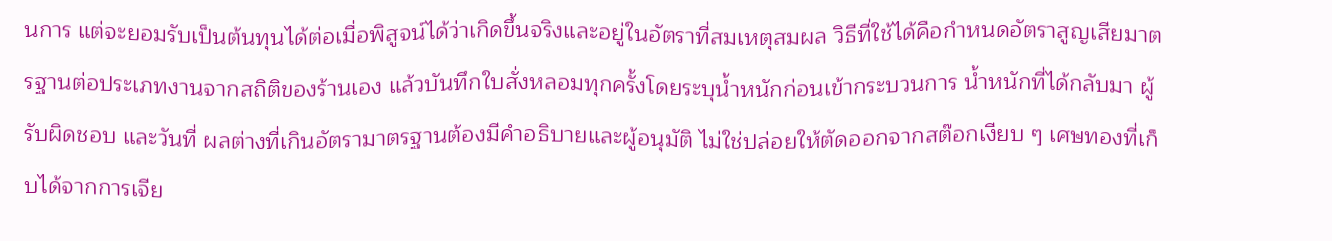นการ แต่จะยอมรับเป็นต้นทุนได้ต่อเมื่อพิสูจน์ได้ว่าเกิดขึ้นจริงและอยู่ในอัตราที่สมเหตุสมผล วิธีที่ใช้ได้คือกำหนดอัตราสูญเสียมาตรฐานต่อประเภทงานจากสถิติของร้านเอง แล้วบันทึกใบสั่งหลอมทุกครั้งโดยระบุน้ำหนักก่อนเข้ากระบวนการ น้ำหนักที่ได้กลับมา ผู้รับผิดชอบ และวันที่ ผลต่างที่เกินอัตรามาตรฐานต้องมีคำอธิบายและผู้อนุมัติ ไม่ใช่ปล่อยให้ตัดออกจากสต๊อกเงียบ ๆ เศษทองที่เก็บได้จากการเจีย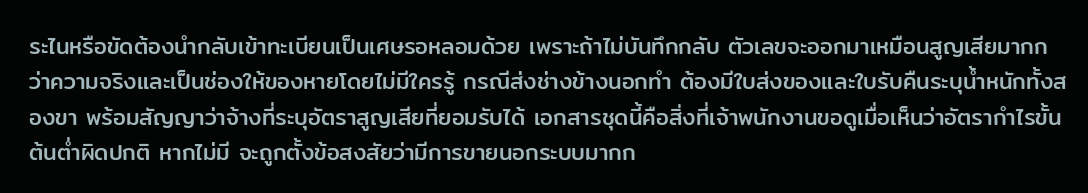ระไนหรือขัดต้องนำกลับเข้าทะเบียนเป็นเศษรอหลอมด้วย เพราะถ้าไม่บันทึกกลับ ตัวเลขจะออกมาเหมือนสูญเสียมากกว่าความจริงและเป็นช่องให้ของหายโดยไม่มีใครรู้ กรณีส่งช่างข้างนอกทำ ต้องมีใบส่งของและใบรับคืนระบุน้ำหนักทั้งสองขา พร้อมสัญญาว่าจ้างที่ระบุอัตราสูญเสียที่ยอมรับได้ เอกสารชุดนี้คือสิ่งที่เจ้าพนักงานขอดูเมื่อเห็นว่าอัตรากำไรขั้นต้นต่ำผิดปกติ หากไม่มี จะถูกตั้งข้อสงสัยว่ามีการขายนอกระบบมากก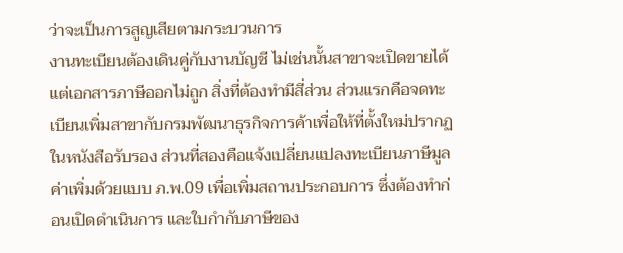ว่าจะเป็นการสูญเสียตามกระบวนการ
งานทะเบียนต้องเดินคู่กับงานบัญชี ไม่เช่นนั้นสาขาจะเปิดขายได้แต่เอกสารภาษีออกไม่ถูก สิ่งที่ต้องทำมีสี่ส่วน ส่วนแรกคือจดทะเบียนเพิ่มสาขากับกรมพัฒนาธุรกิจการค้าเพื่อให้ที่ตั้งใหม่ปรากฏในหนังสือรับรอง ส่วนที่สองคือแจ้งเปลี่ยนแปลงทะเบียนภาษีมูลค่าเพิ่มด้วยแบบ ภ.พ.09 เพื่อเพิ่มสถานประกอบการ ซึ่งต้องทำก่อนเปิดดำเนินการ และใบกำกับภาษีของ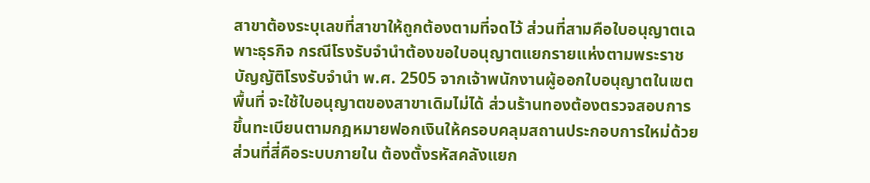สาขาต้องระบุเลขที่สาขาให้ถูกต้องตามที่จดไว้ ส่วนที่สามคือใบอนุญาตเฉพาะธุรกิจ กรณีโรงรับจำนำต้องขอใบอนุญาตแยกรายแห่งตามพระราชบัญญัติโรงรับจำนำ พ.ศ. 2505 จากเจ้าพนักงานผู้ออกใบอนุญาตในเขตพื้นที่ จะใช้ใบอนุญาตของสาขาเดิมไม่ได้ ส่วนร้านทองต้องตรวจสอบการขึ้นทะเบียนตามกฎหมายฟอกเงินให้ครอบคลุมสถานประกอบการใหม่ด้วย ส่วนที่สี่คือระบบภายใน ต้องตั้งรหัสคลังแยก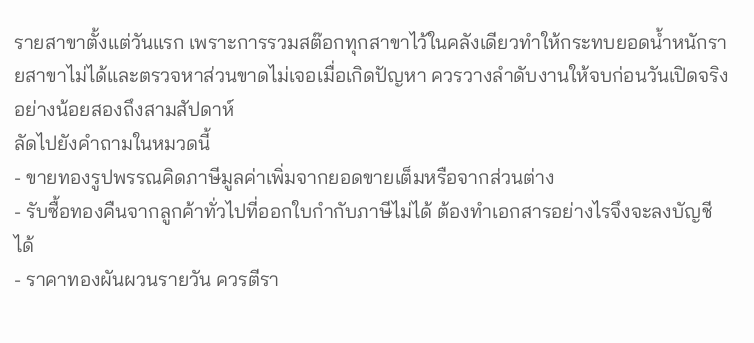รายสาขาตั้งแต่วันแรก เพราะการรวมสต๊อกทุกสาขาไว้ในคลังเดียวทำให้กระทบยอดน้ำหนักรายสาขาไม่ได้และตรวจหาส่วนขาดไม่เจอเมื่อเกิดปัญหา ควรวางลำดับงานให้จบก่อนวันเปิดจริงอย่างน้อยสองถึงสามสัปดาห์
ลัดไปยังคำถามในหมวดนี้
- ขายทองรูปพรรณคิดภาษีมูลค่าเพิ่มจากยอดขายเต็มหรือจากส่วนต่าง
- รับซื้อทองคืนจากลูกค้าทั่วไปที่ออกใบกำกับภาษีไม่ได้ ต้องทำเอกสารอย่างไรจึงจะลงบัญชีได้
- ราคาทองผันผวนรายวัน ควรตีรา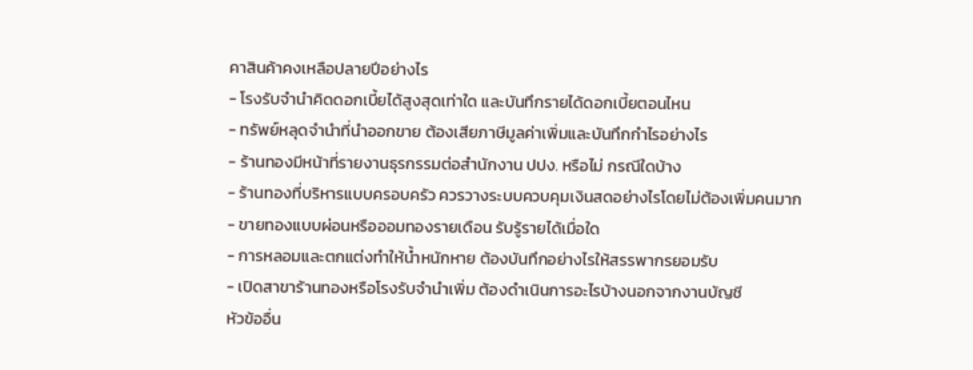คาสินค้าคงเหลือปลายปีอย่างไร
- โรงรับจำนำคิดดอกเบี้ยได้สูงสุดเท่าใด และบันทึกรายได้ดอกเบี้ยตอนไหน
- ทรัพย์หลุดจำนำที่นำออกขาย ต้องเสียภาษีมูลค่าเพิ่มและบันทึกกำไรอย่างไร
- ร้านทองมีหน้าที่รายงานธุรกรรมต่อสำนักงาน ปปง. หรือไม่ กรณีใดบ้าง
- ร้านทองที่บริหารแบบครอบครัว ควรวางระบบควบคุมเงินสดอย่างไรโดยไม่ต้องเพิ่มคนมาก
- ขายทองแบบผ่อนหรือออมทองรายเดือน รับรู้รายได้เมื่อใด
- การหลอมและตกแต่งทำให้น้ำหนักหาย ต้องบันทึกอย่างไรให้สรรพากรยอมรับ
- เปิดสาขาร้านทองหรือโรงรับจำนำเพิ่ม ต้องดำเนินการอะไรบ้างนอกจากงานบัญชี
หัวข้ออื่น